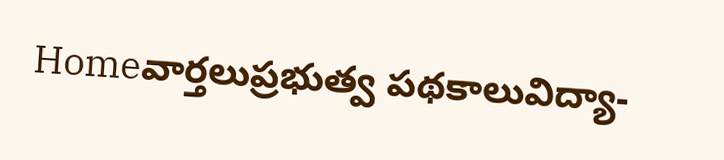Homeవార్తలుప్రభుత్వ పథకాలువిద్యా-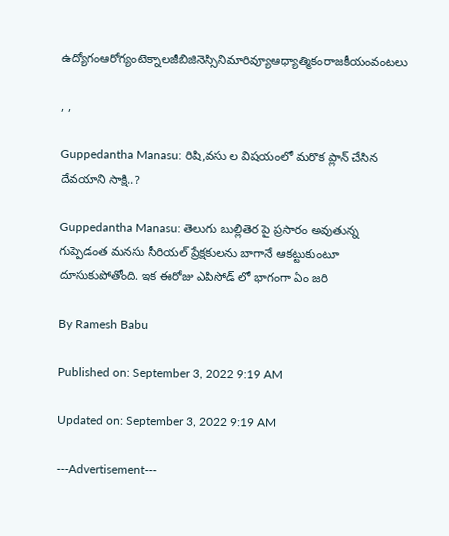ఉద్యోగంఆరోగ్యంటెక్నాలజీబిజినెస్సినిమారివ్యూఆధ్యాత్మికంరాజకీయంవంటలు

, ,

Guppedantha Manasu: రిషి,వసు ల విషయంలో మరొక ప్లాన్ చేసిన దేవయాని సాక్షి..?

Guppedantha Manasu: తెలుగు బుల్లితెర పై ప్రసారం అవుతున్న గుప్పెడంత మనసు సీరియల్ ప్రేక్షకులను బాగానే ఆకట్టుకుంటూ దూసుకుపోతోంది. ఇక ఈరోజు ఎపిసోడ్ లో భాగంగా ఏం జరి

By Ramesh Babu

Published on: September 3, 2022 9:19 AM

Updated on: September 3, 2022 9:19 AM

---Advertisement---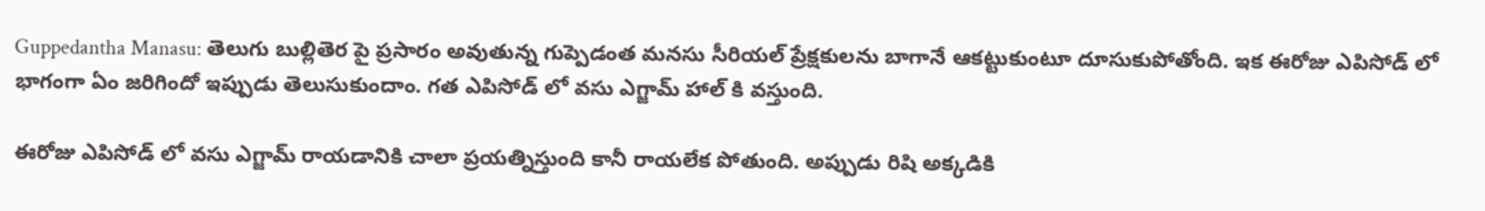Guppedantha Manasu: తెలుగు బుల్లితెర పై ప్రసారం అవుతున్న గుప్పెడంత మనసు సీరియల్ ప్రేక్షకులను బాగానే ఆకట్టుకుంటూ దూసుకుపోతోంది. ఇక ఈరోజు ఎపిసోడ్ లో భాగంగా ఏం జరిగిందో ఇప్పుడు తెలుసుకుందాం. గత ఎపిసోడ్ లో వసు ఎగ్జామ్ హాల్ కి వస్తుంది.

ఈరోజు ఎపిసోడ్ లో వసు ఎగ్జామ్ రాయడానికి చాలా ప్రయత్నిస్తుంది కానీ రాయలేక పోతుంది. అప్పుడు రిషి అక్కడికి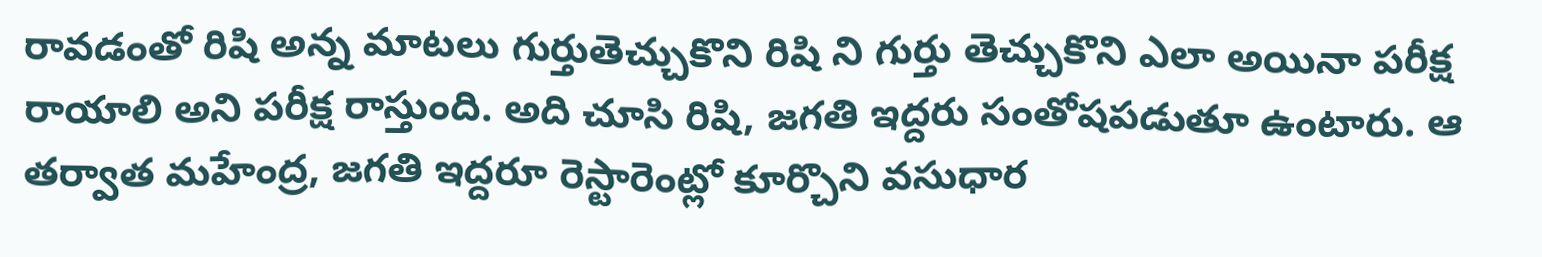రావడంతో రిషి అన్న మాటలు గుర్తుతెచ్చుకొని రిషి ని గుర్తు తెచ్చుకొని ఎలా అయినా పరీక్ష రాయాలి అని పరీక్ష రాస్తుంది. అది చూసి రిషి, జగతి ఇద్దరు సంతోషపడుతూ ఉంటారు. ఆ తర్వాత మహేంద్ర, జగతి ఇద్దరూ రెస్టారెంట్లో కూర్చొని వసుధార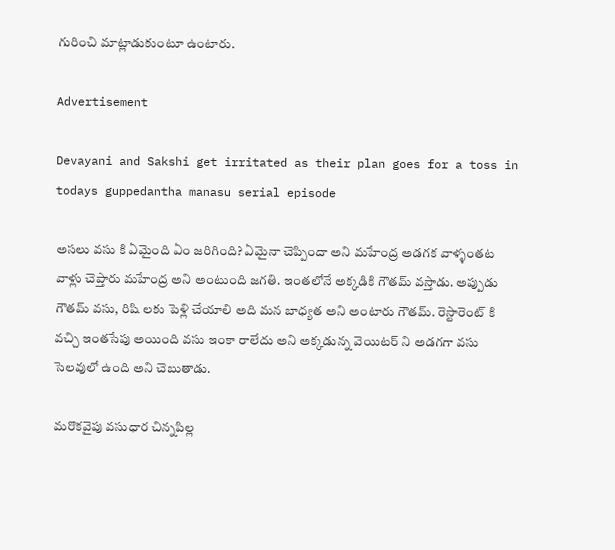గురించి మాట్లాడుకుంటూ ఉంటారు.

Advertisement

Devayani and Sakshi get irritated as their plan goes for a toss in todays guppedantha manasu serial episode

అసలు వసు కి ఏమైంది ఏం జరిగింది? ఏమైనా చెప్పిందా అని మహేంద్ర అడగక వాళ్ళంతట వాళ్లు చెప్తారు మహేంద్ర అని అంటుంది జగతి. ఇంతలోనే అక్కడికి గౌతమ్ వస్తాడు. అప్పుడు గౌతమ్ వసు, రిషి లకు పెళ్లి చేయాలి అది మన బాధ్యత అని అంటారు గౌతమ్. రెస్టారెంట్ కి వచ్చి ఇంతసేపు అయింది వసు ఇంకా రాలేదు అని అక్కడున్న వెయిటర్ ని అడగగా వసు సెలవులో ఉంది అని చెబుతాడు.

మరొకవైపు వసుధార చిన్నపిల్ల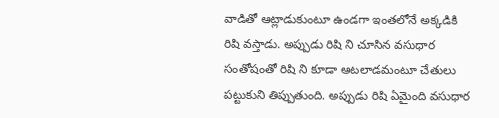వాడితో ఆట్లాడుకుంటూ ఉండగా ఇంతలోనే అక్కడికి రిషి వస్తాడు. అప్పుడు రిషి ని చూసిన వసుధార సంతోషంతో రిషి ని కూడా ఆటలాడమంటూ చేతులు పట్టుకుని తిప్పుతుంది. అప్పుడు రిషి ఏమైంది వసుధార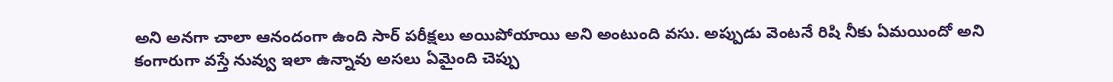అని అనగా చాలా ఆనందంగా ఉంది సార్ పరీక్షలు అయిపోయాయి అని అంటుంది వసు. అప్పుడు వెంటనే రిషి నీకు ఏమయిందో అని కంగారుగా వస్తే నువ్వు ఇలా ఉన్నావు అసలు ఏమైంది చెప్పు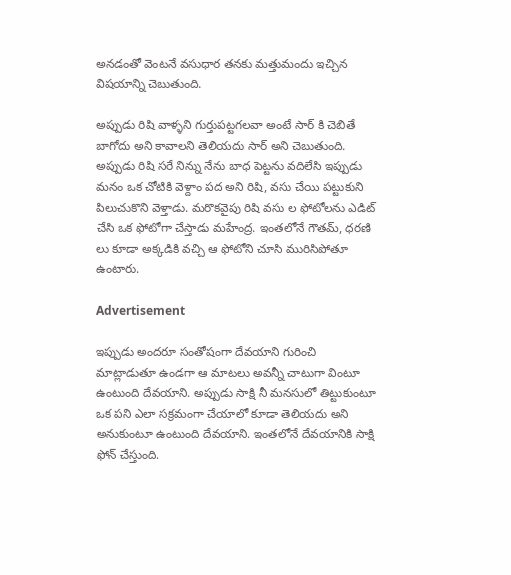అనడంతో వెంటనే వసుధార తనకు మత్తుమందు ఇచ్చిన విషయాన్ని చెబుతుంది.

అప్పుడు రిషి వాళ్ళని గుర్తుపట్టగలవా అంటే సార్ కి చెబితే బాగోదు అని కావాలని తెలియదు సార్ అని చెబుతుంది. అప్పుడు రిషి సరే నిన్ను నేను బాధ పెట్టను వదిలేసి ఇప్పుడు మనం ఒక చోటికి వెళ్దాం పద అని రిషి, వసు చేయి పట్టుకుని పిలుచుకొని వెళ్తాడు. మరొకవైపు రిషి వసు ల ఫోటోలను ఎడిట్ చేసి ఒక ఫోటోగా చేస్తాడు మహేంద్ర. ఇంతలోనే గౌతమ్, ధరణి లు కూడా అక్కడికి వచ్చి ఆ ఫోటోని చూసి మురిసిపోతూ ఉంటారు.

Advertisement

ఇప్పుడు అందరూ సంతోషంగా దేవయాని గురించి మాట్లాడుతూ ఉండగా ఆ మాటలు అవన్నీ చాటుగా వింటూ ఉంటుంది దేవయాని. అప్పుడు సాక్షి నీ మనసులో తిట్టుకుంటూ ఒక పని ఎలా సక్రమంగా చేయాలో కూడా తెలియదు అని అనుకుంటూ ఉంటుంది దేవయాని. ఇంతలోనే దేవయానికి సాక్షి ఫోన్ చేస్తుంది.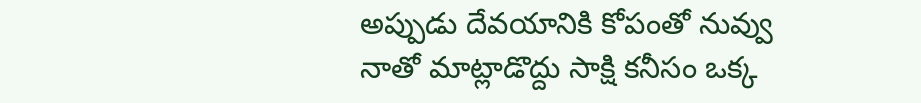అప్పుడు దేవయానికి కోపంతో నువ్వు నాతో మాట్లాడొద్దు సాక్షి కనీసం ఒక్క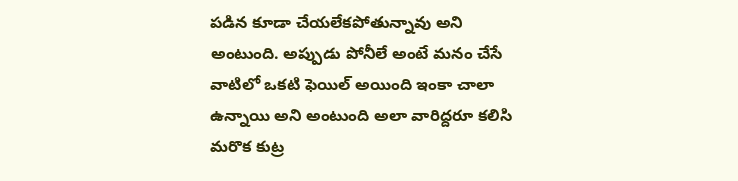పడిన కూడా చేయలేకపోతున్నావు అని అంటుంది. అప్పుడు పోనీలే అంటే మనం చేసే వాటిలో ఒకటి ఫెయిల్ అయింది ఇంకా చాలా ఉన్నాయి అని అంటుంది అలా వారిద్దరూ కలిసి మరొక కుట్ర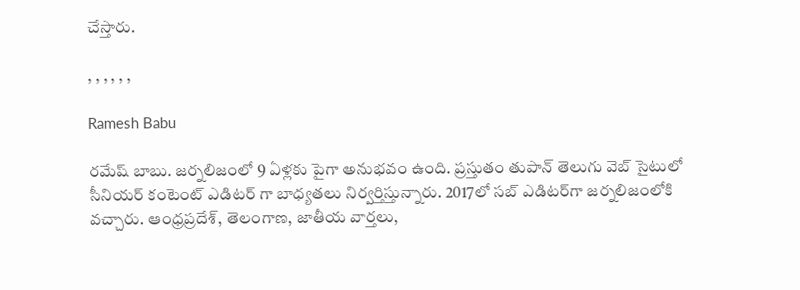చేస్తారు.

, , , , , ,

Ramesh Babu

రమేష్ బాబు. జర్నలిజంలో 9 ఏళ్లకు పైగా అనుభవం ఉంది. ప్రస్తుతం తుపాన్ తెలుగు వెబ్ సైటులో సీనియర్ కంటెంట్ ఎడిటర్ గా బాధ్యతలు నిర్వర్తిస్తున్నారు. 2017లో సబ్ ఎడిటర్‌గా జర్నలిజంలోకి వచ్చారు. ఆంధ్రప్రదేశ్, తెలంగాణ, జాతీయ వార్తలు,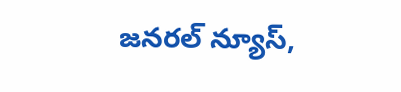జనరల్ న్యూస్,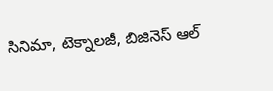సినిమా, టెక్నాలజీ, బిజినెస్ ఆల్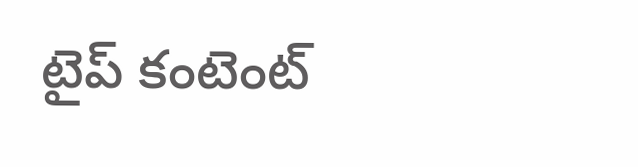టైప్ కంటెంట్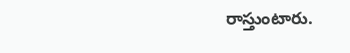రాస్తుంటారు.